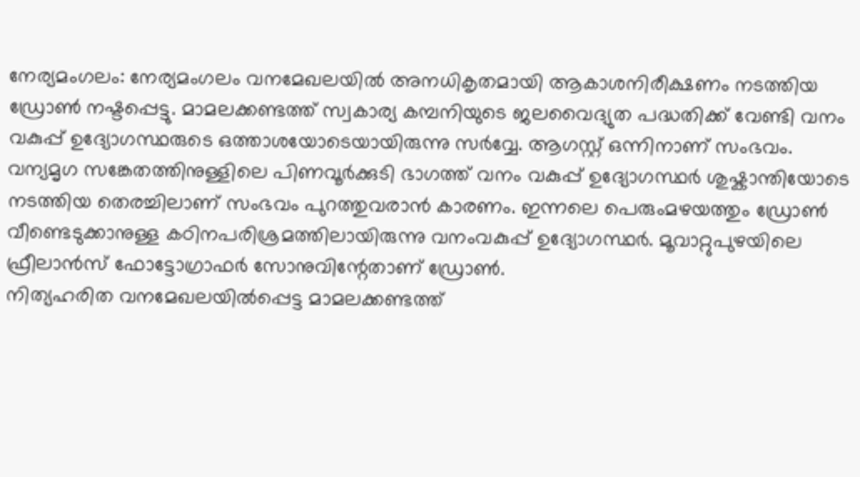നേര്യമംഗലം: നേര്യമംഗലം വനമേഖലയിൽ അനധികൃതമായി ആകാശനിരീക്ഷണം നടത്തിയ ഡ്രോൺ നഷ്ടപ്പെട്ടു. മാമലക്കണ്ടത്ത് സ്വകാര്യ കമ്പനിയുടെ ജലവൈദ്യുത പദ്ധതിക്ക് വേണ്ടി വനം വകുപ്പ് ഉദ്യോഗസ്ഥരുടെ ഒത്താശയോടെയായിരുന്നു സർവ്വേ. ആഗസ്റ്റ് ഒന്നിനാണ് സംഭവം. വന്യമൃഗ സങ്കേതത്തിനുള്ളിലെ പിണവൂർക്കുടി ഭാഗത്ത് വനം വകുപ്പ് ഉദ്യോഗസ്ഥർ ശുഷ്കാന്തിയോടെ നടത്തിയ തെരച്ചിലാണ് സംഭവം പുറത്തുവരാൻ കാരണം. ഇന്നലെ പെരുംമഴയത്തും ഡ്രോൺ വീണ്ടെടുക്കാനുള്ള കഠിനപരിശ്രമത്തിലായിരുന്നു വനംവകുപ്പ് ഉദ്യോഗസ്ഥർ. മൂവാറ്റുപുഴയിലെ ഫ്രീലാൻസ് ഫോട്ടോഗ്രാഫർ സോനുവിന്റേതാണ് ഡ്രോൺ.
നിത്യഹരിത വനമേഖലയിൽപ്പെട്ട മാമലക്കണ്ടത്ത്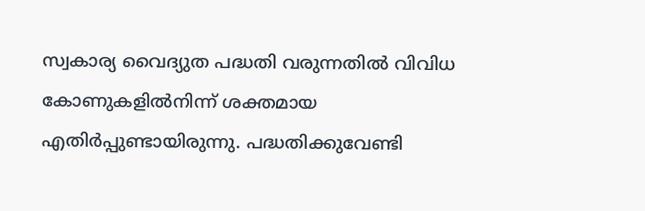സ്വകാര്യ വൈദ്യുത പദ്ധതി വരുന്നതിൽ വിവിധ കോണുകളിൽനിന്ന് ശക്തമായ എതിർപ്പുണ്ടായിരുന്നു. പദ്ധതിക്കുവേണ്ടി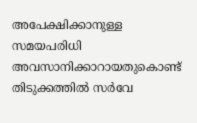അപേക്ഷിക്കാനുള്ള സമയപരിധി അവസാനിക്കാറായതുകൊണ്ട് തിടുക്കത്തിൽ സർവേ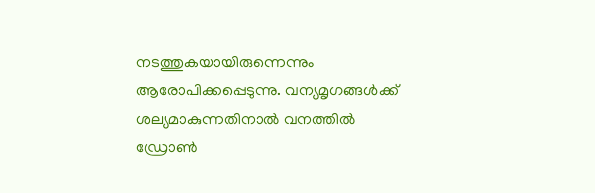നടത്തുകയായിരുന്നെന്നും ആരോപിക്കപ്പെടുന്നു. വന്യമൃഗങ്ങൾക്ക് ശല്യമാകുന്നതിനാൽ വനത്തിൽ ഡ്രോൺ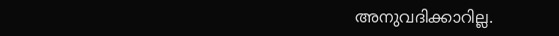അനുവദിക്കാറില്ല.